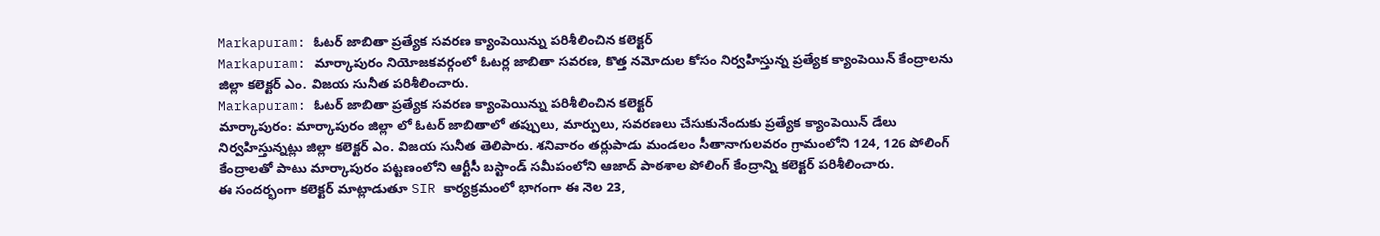Markapuram: ఓటర్ జాబితా ప్రత్యేక సవరణ క్యాంపెయిన్ను పరిశీలించిన కలెక్టర్
Markapuram: మార్కాపురం నియోజకవర్గంలో ఓటర్ల జాబితా సవరణ, కొత్త నమోదుల కోసం నిర్వహిస్తున్న ప్రత్యేక క్యాంపెయిన్ కేంద్రాలను జిల్లా కలెక్టర్ ఎం. విజయ సునీత పరిశీలించారు.
Markapuram: ఓటర్ జాబితా ప్రత్యేక సవరణ క్యాంపెయిన్ను పరిశీలించిన కలెక్టర్
మార్కాపురం: మార్కాపురం జిల్లా లో ఓటర్ జాబితాలో తప్పులు, మార్పులు, సవరణలు చేసుకునేందుకు ప్రత్యేక క్యాంపెయిన్ డేలు నిర్వహిస్తున్నట్లు జిల్లా కలెక్టర్ ఎం. విజయ సునీత తెలిపారు. శనివారం తర్లుపాడు మండలం సీతానాగులవరం గ్రామంలోని 124, 126 పోలింగ్ కేంద్రాలతో పాటు మార్కాపురం పట్టణంలోని ఆర్టీసీ బస్టాండ్ సమీపంలోని ఆజాద్ పాఠశాల పోలింగ్ కేంద్రాన్ని కలెక్టర్ పరిశీలించారు.
ఈ సందర్భంగా కలెక్టర్ మాట్లాడుతూ SIR కార్యక్రమంలో భాగంగా ఈ నెల 23,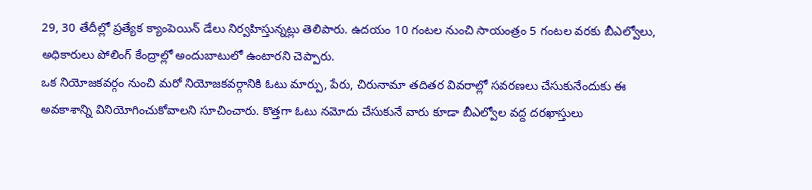29, 30 తేదీల్లో ప్రత్యేక క్యాంపెయిన్ డేలు నిర్వహిస్తున్నట్లు తెలిపారు. ఉదయం 10 గంటల నుంచి సాయంత్రం 5 గంటల వరకు బీఎల్వోలు, అధికారులు పోలింగ్ కేంద్రాల్లో అందుబాటులో ఉంటారని చెప్పారు.
ఒక నియోజకవర్గం నుంచి మరో నియోజకవర్గానికి ఓటు మార్పు, పేరు, చిరునామా తదితర వివరాల్లో సవరణలు చేసుకునేందుకు ఈ అవకాశాన్ని వినియోగించుకోవాలని సూచించారు. కొత్తగా ఓటు నమోదు చేసుకునే వారు కూడా బీఎల్వోల వద్ద దరఖాస్తులు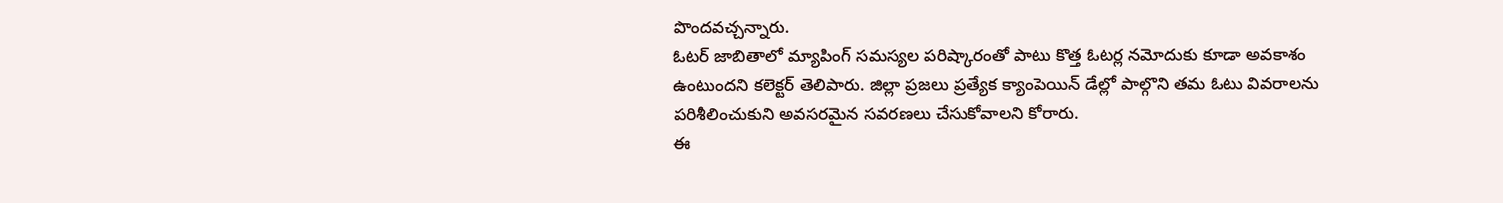పొందవచ్చన్నారు.
ఓటర్ జాబితాలో మ్యాపింగ్ సమస్యల పరిష్కారంతో పాటు కొత్త ఓటర్ల నమోదుకు కూడా అవకాశం ఉంటుందని కలెక్టర్ తెలిపారు. జిల్లా ప్రజలు ప్రత్యేక క్యాంపెయిన్ డేల్లో పాల్గొని తమ ఓటు వివరాలను పరిశీలించుకుని అవసరమైన సవరణలు చేసుకోవాలని కోరారు.
ఈ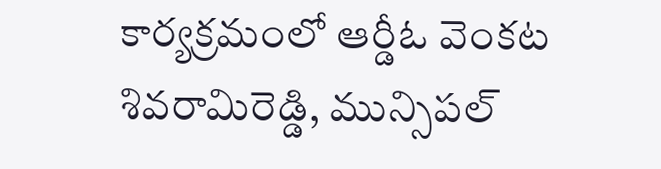కార్యక్రమంలో ఆర్డీఓ వెంకట శివరామిరెడ్డి, మున్సిపల్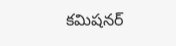కమిషనర్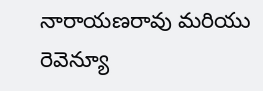నారాయణరావు మరియు రెవెన్యూ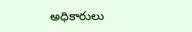అధికారులు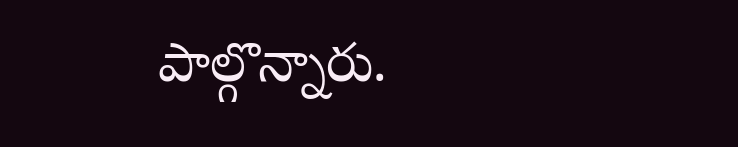పాల్గొన్నారు.